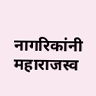नागरिकांनी महाराजस्व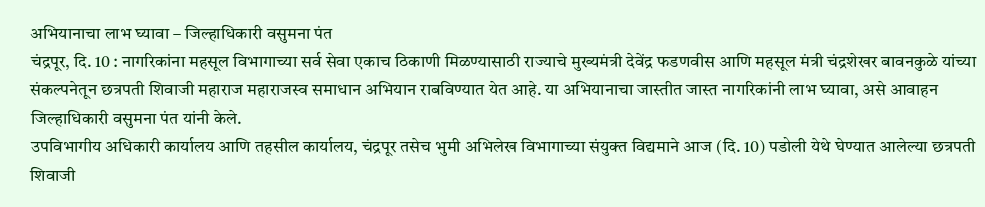अभियानाचा लाभ घ्यावा – जिल्हाधिकारी वसुमना पंत
चंद्रपूर, दि. 10 : नागरिकांना महसूल विभागाच्या सर्व सेवा एकाच ठिकाणी मिळण्यासाठी राज्याचे मुख्यमंत्री देवेंद्र फडणवीस आणि महसूल मंत्री चंद्रशेखर बावनकुळे यांच्या संकल्पनेतून छत्रपती शिवाजी महाराज महाराजस्व समाधान अभियान राबविण्यात येत आहे. या अभियानाचा जास्तीत जास्त नागरिकांनी लाभ घ्यावा, असे आवाहन जिल्हाधिकारी वसुमना पंत यांनी केले.
उपविभागीय अधिकारी कार्यालय आणि तहसील कार्यालय, चंद्रपूर तसेच भुमी अभिलेख विभागाच्या संयुक्त विद्यमाने आज (दि. 10) पडोली येथे घेण्यात आलेल्या छत्रपती शिवाजी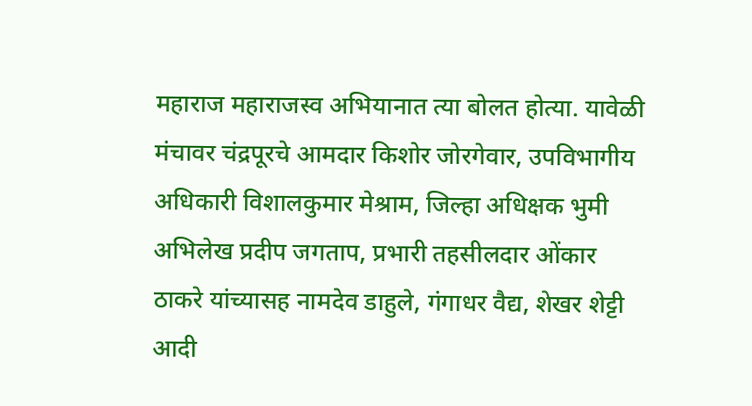महाराज महाराजस्व अभियानात त्या बोलत होत्या. यावेळी मंचावर चंद्रपूरचे आमदार किशोर जोरगेवार, उपविभागीय अधिकारी विशालकुमार मेश्राम, जिल्हा अधिक्षक भुमी अभिलेख प्रदीप जगताप, प्रभारी तहसीलदार ओंकार ठाकरे यांच्यासह नामदेव डाहुले, गंगाधर वैद्य, शेखर शेट्टी आदी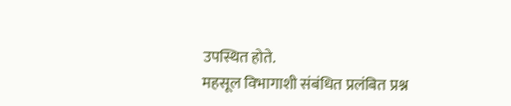उपस्थित होते.
महसूल विभागाशी संबंधित प्रलंबित प्रश्न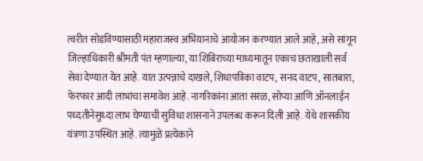त्वरीत सोडविण्यासाठी महाराजस्व अभियानाचे आयोजन करण्यात आले आहे, असे सांगून जिल्हाधिकारी श्रीमती पंत म्हणाल्या, या शिबिराच्या माध्यमातून एकाच छताखाली सर्व सेवा देण्यात येत आहे. यात उत्पन्नाचे दाखले, शिधापत्रिका वाटप, सनद वाटप, सातबारा, फेरफार आदी लाभांचा समावेश आहे. नागरिकांना आता सरळ, सोप्या आणि ऑनलाईन पध्दतीनेसुध्दा लाभ घेण्याची सुविधा शासनाने उपलब्ध करून दिली आहे. येथे शासकीय यंत्रणा उपस्थित आहे. त्यामुळे प्रत्येकाने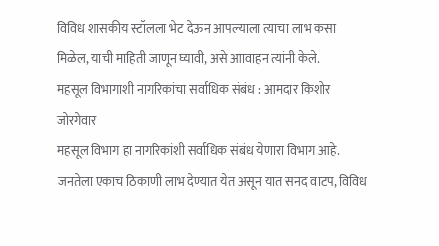विविध शासकीय स्टॉलला भेट देऊन आपल्याला त्याचा लाभ कसा मिळेल, याची माहिती जाणून घ्यावी, असे आावाहन त्यांनी केले.
महसूल विभागाशी नागरिकांचा सर्वाधिक संबंध : आमदार किशोर जोरगेवार
महसूल विभाग हा नागरिकांशी सर्वाधिक संबंध येणारा विभाग आहे. जनतेला एकाच ठिकाणी लाभ देण्यात येत असून यात सनद वाटप, विविध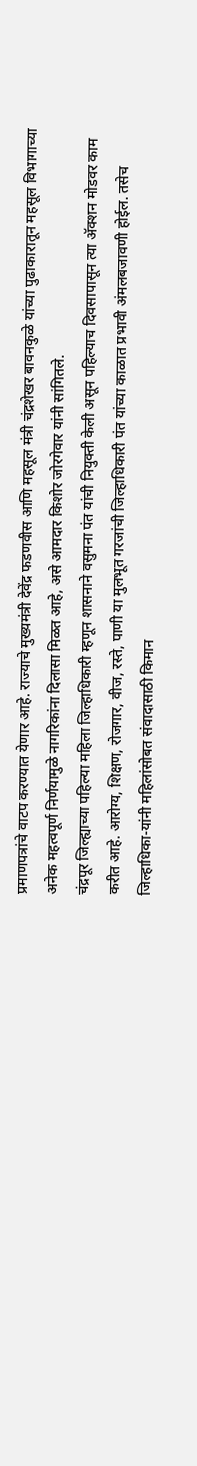प्रमाणपत्रांचे वाटप करण्यात येणार आहे. राज्याचे मुख्यमंत्री देवेंद्र फडणवीस आणि महसूल मंत्री चंद्रशेखर बावनकुळे यांच्या पुढाकारातून महसूल विभागाच्या अनेक महत्वपूर्ण निर्णयामुळे नागरिकांना दिलासा मिळत आहे, असे आमदार किशोर जोरगेवार यांनी सांगितले.
चंद्रपूर जिल्ह्याच्या पहिल्या महिला जिल्हाधिकारी म्हणून शासनाने वसुमना पंत यांची नियुक्ती केली असून पहिल्याच दिवसापासून त्या ॲक्शन मोडवर काम करीत आहे. आरोग्य, शिक्षण, रोजगार, वीज, रस्ते, पाणी या मुलभूत गरजांची जिल्हाधिकारी पंत यांच्या काळात प्रभावी अंमलबजावणी होईल. तसेच जिल्हाधिका-यांनी महिलांसोबत संवादासाठी किमान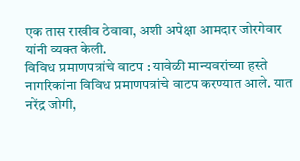एक तास राखीव ठेवावा, अशी अपेक्षा आमदार जोरगेवार यांनी व्यक्त केली.
विविध प्रमाणपत्रांचे वाटप : यावेळी मान्यवरांच्या हस्ते नागरिकांना विविध प्रमाणपत्रांचे वाटप करण्यात आले. यात नरेंद्र जोगी,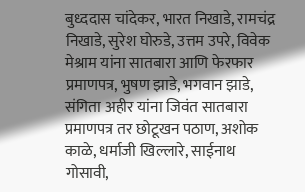बुध्ददास चांदेकर, भारत निखाडे, रामचंद्र निखाडे, सुरेश घोरुडे, उत्तम उपरे, विवेक मेश्राम यांना सातबारा आणि फेरफार प्रमाणपत्र, भुषण झाडे, भगवान झाडे, संगिता अहीर यांना जिवंत सातबारा प्रमाणपत्र तर छोटूखन पठाण, अशोक काळे, धर्माजी खिल्लारे, साईनाथ गोसावी,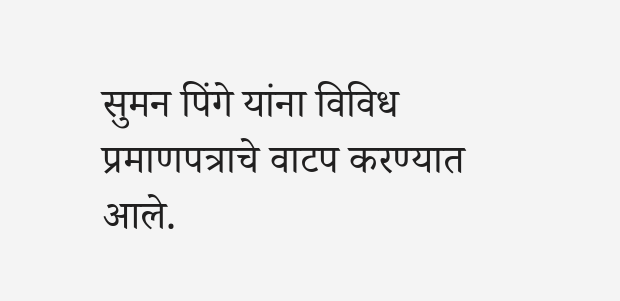सुमन पिंगे यांना विविध प्रमाणपत्राचे वाटप करण्यात आले.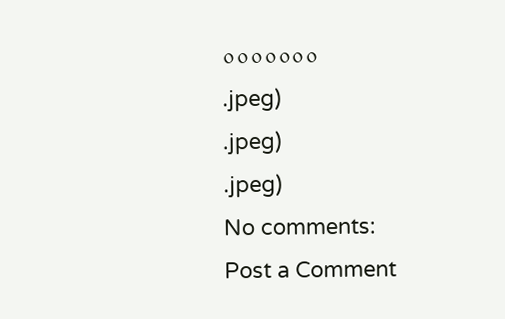०००००००
.jpeg)
.jpeg)
.jpeg)
No comments:
Post a Comment